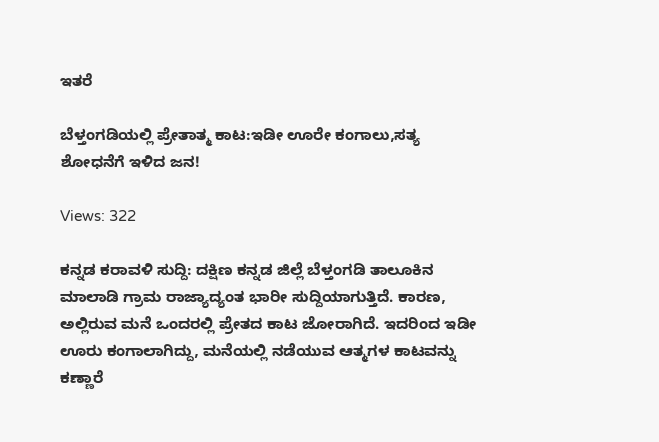ಇತರೆ

ಬೆಳ್ತಂಗಡಿಯಲ್ಲಿ ಪ್ರೇತಾತ್ಮ ಕಾಟ:ಇಡೀ ಊರೇ ಕಂಗಾಲು,ಸತ್ಯ ಶೋಧನೆಗೆ ಇಳಿದ ಜನ!

Views: 322

ಕನ್ನಡ ಕರಾವಳಿ ಸುದ್ದಿ: ದಕ್ಷಿಣ ಕನ್ನಡ ಜಿಲ್ಲೆ ಬೆಳ್ತಂಗಡಿ ತಾಲೂಕಿನ ಮಾಲಾಡಿ ಗ್ರಾಮ ರಾಜ್ಯಾದ್ಯಂತ ಭಾರೀ ಸುದ್ದಿಯಾಗುತ್ತಿದೆ. ಕಾರಣ, ಅಲ್ಲಿರುವ ಮನೆ ಒಂದರಲ್ಲಿ ಪ್ರೇತದ ಕಾಟ ಜೋರಾಗಿದೆ. ಇದರಿಂದ ಇಡೀ ಊರು ಕಂಗಾಲಾಗಿದ್ದು, ಮನೆಯಲ್ಲಿ ನಡೆಯುವ ಆತ್ಮಗಳ ಕಾಟವನ್ನು ಕಣ್ಣಾರೆ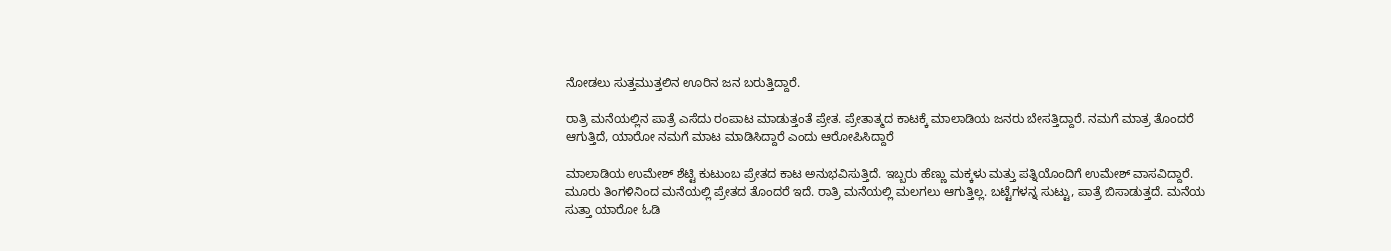ನೋಡಲು ಸುತ್ತಮುತ್ತಲಿನ ಊರಿನ ಜನ ಬರುತ್ತಿದ್ದಾರೆ.

ರಾತ್ರಿ ಮನೆಯಲ್ಲಿನ ಪಾತ್ರೆ ಎಸೆದು ರಂಪಾಟ ಮಾಡುತ್ತಂತೆ ಪ್ರೇತ. ಪ್ರೇತಾತ್ಮದ ಕಾಟಕ್ಕೆ ಮಾಲಾಡಿಯ ಜನರು ಬೇಸತ್ತಿದ್ದಾರೆ. ನಮಗೆ ಮಾತ್ರ ತೊಂದರೆ ಆಗುತ್ತಿದೆ, ಯಾರೋ ನಮಗೆ ಮಾಟ ಮಾಡಿಸಿದ್ದಾರೆ ಎಂದು ಆರೋಪಿಸಿದ್ದಾರೆ

ಮಾಲಾಡಿಯ ಉಮೇಶ್ ಶೆಟ್ಟಿ ಕುಟುಂಬ ಪ್ರೇತದ ಕಾಟ ಅನುಭವಿಸುತ್ತಿದೆ. ಇಬ್ಬರು ಹೆಣ್ಣು ಮಕ್ಕಳು ಮತ್ತು ಪತ್ನಿಯೊಂದಿಗೆ ಉಮೇಶ್ ವಾಸವಿದ್ದಾರೆ. ಮೂರು ತಿಂಗಳಿನಿಂದ ಮನೆಯಲ್ಲಿ ಪ್ರೇತದ ತೊಂದರೆ ಇದೆ. ರಾತ್ರಿ ಮನೆಯಲ್ಲಿ ಮಲಗಲು ಆಗುತ್ತಿಲ್ಲ. ಬಟ್ಟೆಗಳನ್ನ ಸುಟ್ಟು, ಪಾತ್ರೆ ಬಿಸಾಡುತ್ತದೆ. ಮನೆಯ ಸುತ್ತಾ ಯಾರೋ ಓಡಿ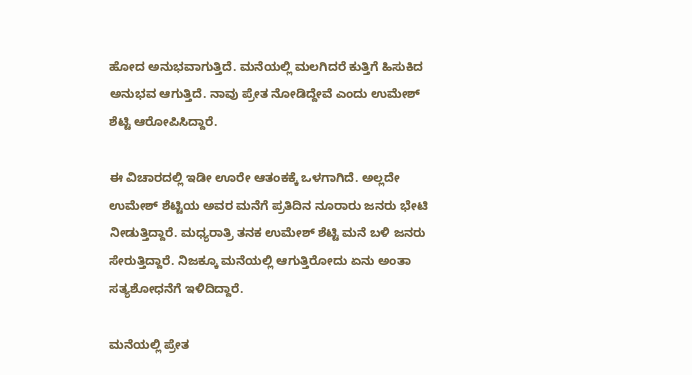ಹೋದ ಅನುಭವಾಗುತ್ತಿದೆ. ಮನೆಯಲ್ಲಿ ಮಲಗಿದರೆ ಕುತ್ತಿಗೆ ಹಿಸುಕಿದ ಅನುಭವ ಆಗುತ್ತಿದೆ. ನಾವು ಪ್ರೇತ ನೋಡಿದ್ದೇವೆ ಎಂದು ಉಮೇಶ್ ಶೆಟ್ಟಿ ಆರೋಪಿಸಿದ್ದಾರೆ.

ಈ ವಿಚಾರದಲ್ಲಿ ಇಡೀ ಊರೇ ಆತಂಕಕ್ಕೆ ಒಳಗಾಗಿದೆ. ಅಲ್ಲದೇ ಉಮೇಶ್ ಶೆಟ್ಟಿಯ ಅವರ ಮನೆಗೆ ಪ್ರತಿದಿನ ನೂರಾರು ಜನರು ಭೇಟಿ ನೀಡುತ್ತಿದ್ದಾರೆ. ಮಧ್ಯರಾತ್ರಿ ತನಕ ಉಮೇಶ್ ಶೆಟ್ಟಿ ಮನೆ ಬಳಿ ಜನರು ಸೇರುತ್ತಿದ್ದಾರೆ. ನಿಜಕ್ಕೂ ಮನೆಯಲ್ಲಿ ಆಗುತ್ತಿರೋದು ಏನು ಅಂತಾ ಸತ್ಯಶೋಧನೆಗೆ ಇಳಿದಿದ್ದಾರೆ.

ಮನೆಯಲ್ಲಿ ಪ್ರೇತ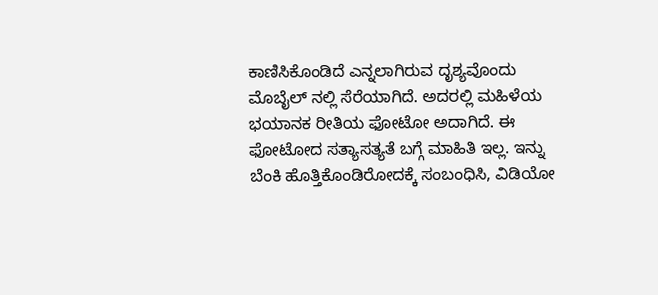ಕಾಣಿಸಿಕೊಂಡಿದೆ ಎನ್ನಲಾಗಿರುವ ದೃಶ್ಯವೊಂದು ಮೊಬೈಲ್ ನಲ್ಲಿ ಸೆರೆಯಾಗಿದೆ. ಅದರಲ್ಲಿ ಮಹಿಳೆಯ ಭಯಾನಕ ರೀತಿಯ ಫೋಟೋ ಅದಾಗಿದೆ. ಈ ಫೋಟೋದ ಸತ್ಯಾಸತ್ಯತೆ ಬಗ್ಗೆ ಮಾಹಿತಿ ಇಲ್ಲ. ಇನ್ನು ಬೆಂಕಿ ಹೊತ್ತಿಕೊಂಡಿರೋದಕ್ಕೆ ಸಂಬಂಧಿಸಿ, ವಿಡಿಯೋ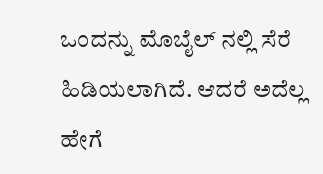ಒಂದನ್ನು ಮೊಬೈಲ್ ನಲ್ಲಿ ಸೆರೆ ಹಿಡಿಯಲಾಗಿದೆ. ಆದರೆ ಅದೆಲ್ಲ ಹೇಗೆ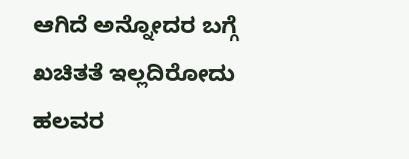ಆಗಿದೆ ಅನ್ನೋದರ ಬಗ್ಗೆ ಖಚಿತತೆ ಇಲ್ಲದಿರೋದು ಹಲವರ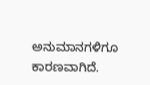ಅನುಮಾನಗಳಿಗೂ ಕಾರಣವಾಗಿದೆ.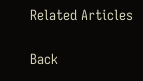Related Articles

Back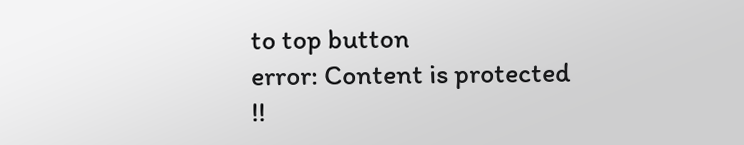to top button
error: Content is protected !!